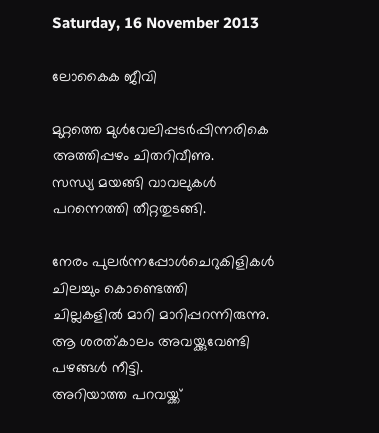Saturday, 16 November 2013

ലോകൈക ജീവി

മുറ്റത്തെ മുള്‍വേലിപ്പടര്‍പ്പിന്നരികെ
അത്തിപ്പഴം ചിതറിവീണു.
സന്ധ്യ മയങ്ങി വാവലുകള്‍
പറന്നെത്തി തീറ്റതുടങ്ങി.

നേരം പുലര്‍ന്നപ്പോള്‍ചെറുകിളികള്‍
ചിലച്ചും കൊണ്ടെത്തി
ചില്ലകളില്‍ മാറി മാറിപ്പറന്നിരുന്നു.
ആ ശരത്കാലം അവയ്ക്കുവേണ്ടി
പഴങ്ങള്‍ നീട്ടി.
അറിയാത്ത പറവയ്ക്ക്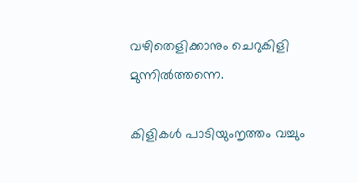വഴിതെളിക്കാനും ചെറുകിളി
മുന്നില്‍ത്തന്നെ.

കിളികള്‍ പാടിയുംനൃത്തം വച്ചും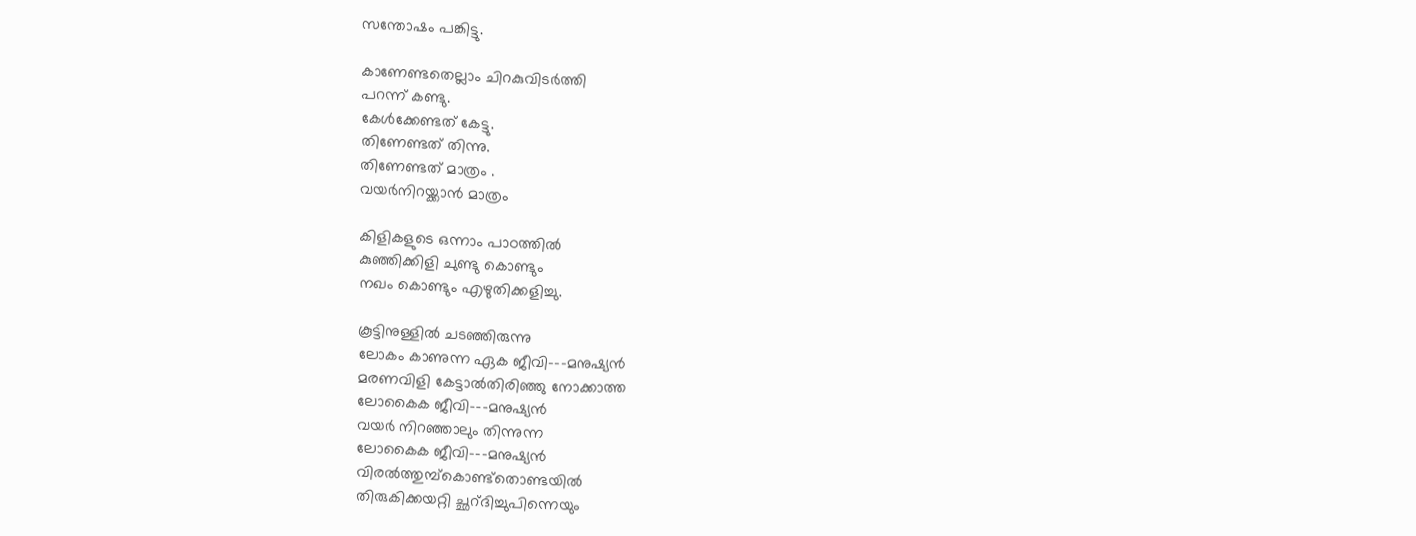സന്തോഷം പങ്കിട്ടു.

കാണേണ്ടതെല്ലാം ചിറകുവിടര്‍ത്തി
പറന്ന് കണ്ടു.
കേള്‍ക്കേണ്ടത് കേട്ടു.
തിണേണ്ടത് തിന്നു.
തിണേണ്ടത് മാത്രം .
വയര്‍നിറയ്ക്കാന്‍ മാത്രം

കിളികളുടെ ഒന്നാം പാഠത്തില്‍
കുഞ്ഞിക്കിളി ചുണ്ടു കൊണ്ടും
നഖം കൊണ്ടും എഴുതിക്കളിച്ചു.

കൂട്ടിനുള്ളില്‍ ചടഞ്ഞിരുന്നു
ലോകം കാണുന്ന ഏക ജീവി---മനുഷ്യന്‍
മരണവിളി കേട്ടാല്‍തിരിഞ്ഞു നോക്കാത്ത
ലോകൈക ജീവി---മനുഷ്യന്‍
വയര്‍ നിറഞ്ഞാലും തിന്നുന്ന
ലോകൈക ജീവി---മനുഷ്യന്‍
വിരല്‍ത്തുമ്പ്കൊണ്ട്തൊണ്ടയില്‍
തിരുകിക്കയറ്റി ച്ഛറ്ദിച്ചുപിന്നെയും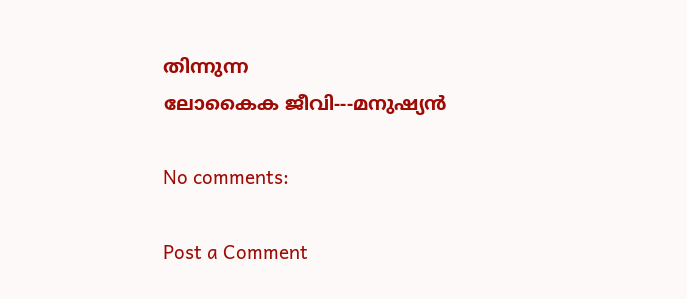തിന്നുന്ന
ലോകൈക ജീവി---മനുഷ്യന്‍

No comments:

Post a Comment